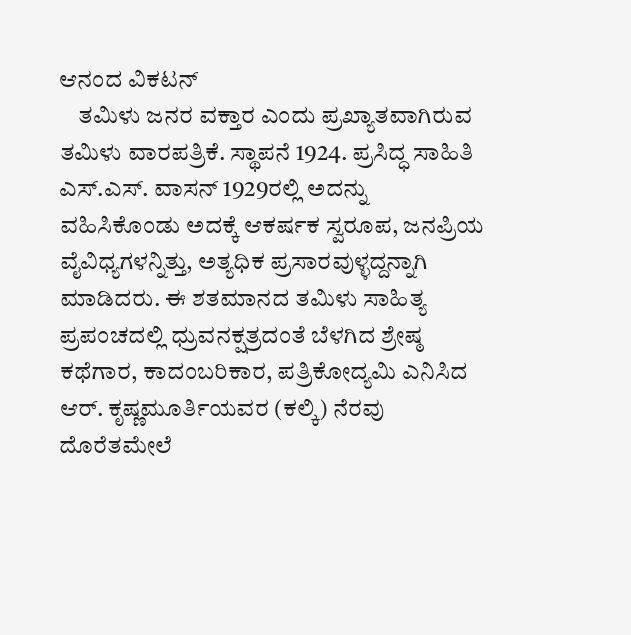ಆನಂದ ವಿಕಟನ್
    ತಮಿಳು ಜನರ ವಕ್ತಾರ ಎಂದು ಪ್ರಖ್ಯಾತವಾಗಿರುವ ತಮಿಳು ವಾರಪತ್ರಿಕೆ. ಸ್ಥಾಪನೆ 1924. ಪ್ರಸಿದ್ಧ ಸಾಹಿತಿ ಎಸ್.ಎಸ್. ವಾಸನ್ 1929ರಲ್ಲಿ ಅದನ್ನು ವಹಿಸಿಕೊಂಡು ಅದಕ್ಕೆ ಆಕರ್ಷಕ ಸ್ವರೂಪ, ಜನಪ್ರಿಯ ವೈವಿಧ್ಯಗಳನ್ನಿತ್ತು, ಅತ್ಯಧಿಕ ಪ್ರಸಾರವುಳ್ಳದ್ದನ್ನಾಗಿ ಮಾಡಿದರು. ಈ ಶತಮಾನದ ತಮಿಳು ಸಾಹಿತ್ಯ ಪ್ರಪಂಚದಲ್ಲಿ ಧ್ರುವನಕ್ಷತ್ರದಂತೆ ಬೆಳಗಿದ ಶ್ರೇಷ್ಠ ಕಥೆಗಾರ, ಕಾದಂಬರಿಕಾರ, ಪತ್ರಿಕೋದ್ಯಮಿ ಎನಿಸಿದ ಆರ್. ಕೃಷ್ಣಮೂರ್ತಿಯವರ (ಕಲ್ಕಿ) ನೆರವು ದೊರೆತಮೇಲೆ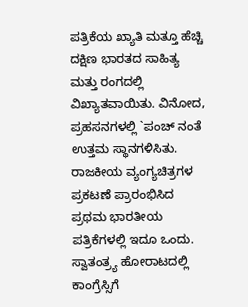ಪತ್ರಿಕೆಯ ಖ್ಯಾತಿ ಮತ್ತೂ ಹೆಚ್ಚಿ ದಕ್ಷಿಣ ಭಾರತದ ಸಾಹಿತ್ಯ ಮತ್ತು ರಂಗದಲ್ಲಿ ವಿಖ್ಯಾತವಾಯಿತು. ವಿನೋದ, ಪ್ರಹಸನಗಳಲ್ಲಿ `ಪಂಚ್ ನಂತೆ ಉತ್ತಮ ಸ್ಥಾನಗಳಿಸಿತು. ರಾಜಕೀಯ ವ್ಯಂಗ್ಯಚಿತ್ರಗಳ ಪ್ರಕಟಣೆ ಪ್ರಾರಂಭಿಸಿದ ಪ್ರಥಮ ಭಾರತೀಯ ಪತ್ರಿಕೆಗಳಲ್ಲಿ ಇದೂ ಒಂದು. ಸ್ವಾತಂತ್ರ್ಯ ಹೋರಾಟದಲ್ಲಿ ಕಾಂಗ್ರೆಸ್ಸಿಗೆ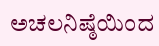ಅಚಲನಿಷ್ಠೆಯಿಂದ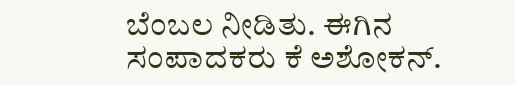ಬೆಂಬಲ ನೀಡಿತು. ಈಗಿನ ಸಂಪಾದಕರು ಕೆ ಅಶೋಕನ್.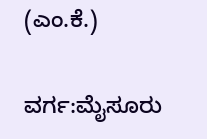(ಎಂ.ಕೆ.)

ವರ್ಗ:ಮೈಸೂರು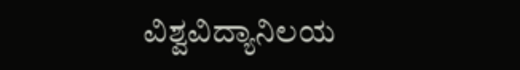ವಿಶ್ವವಿದ್ಯಾನಿಲಯ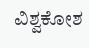ವಿಶ್ವಕೋಶ